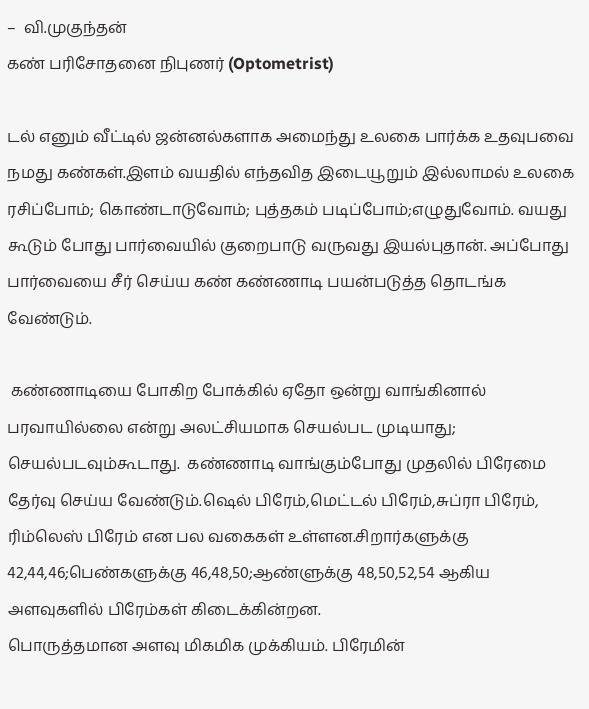–  வி.முகுந்தன்
கண் பரிசோதனை நிபுணர் (Optometrist)

டல் எனும் வீட்டில் ஜன்னல்களாக அமைந்து உலகை பார்க்க உதவுபவை நமது கண்கள்.இளம் வயதில் எந்தவித இடையூறும் இல்லாமல் உலகை ரசிப்போம்; கொண்டாடுவோம்; புத்தகம் படிப்போம்;எழுதுவோம். வயது கூடும் போது பார்வையில் குறைபாடு வருவது இயல்புதான். அப்போது பார்வையை சீர் செய்ய கண் கண்ணாடி பயன்படுத்த தொடங்க வேண்டும்.

 கண்ணாடியை போகிற போக்கில் ஏதோ ஒன்று வாங்கினால் பரவாயில்லை என்று அலட்சியமாக செயல்பட முடியாது; செயல்படவும்கூடாது.  கண்ணாடி வாங்கும்போது முதலில் பிரேமை தேர்வு செய்ய வேண்டும்.ஷெல் பிரேம்,மெட்டல் பிரேம்,சுப்ரா பிரேம், ரிம்லெஸ் பிரேம் என பல வகைகள் உள்ளன.சிறார்களுக்கு 42,44,46;பெண்களுக்கு 46,48,50;ஆண்ளுக்கு 48,50,52,54 ஆகிய அளவுகளில் பிரேம்கள் கிடைக்கின்றன.
பொருத்தமான அளவு மிகமிக முக்கியம். பிரேமின்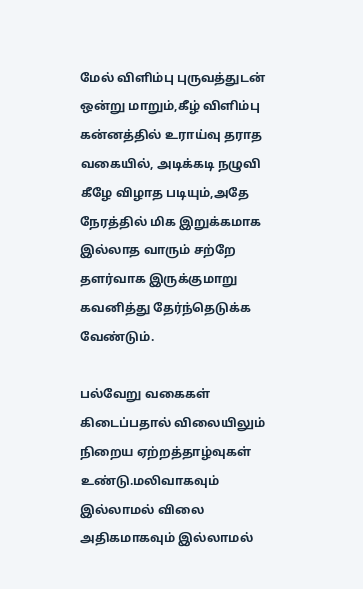மேல் விளிம்பு புருவத்துடன் ஒன்று மாறும்,கீழ் விளிம்பு கன்னத்தில் உராய்வு தராத வகையில், அடிக்கடி நழுவி கீழே விழாத படியும்,அதே நேரத்தில் மிக இறுக்கமாக இல்லாத வாரும் சற்றே தளர்வாக இருக்குமாறு கவனித்து தேர்ந்தெடுக்க வேண்டும்.

பல்வேறு வகைகள் கிடைப்பதால் விலையிலும் நிறைய ஏற்றத்தாழ்வுகள் உண்டு.மலிவாகவும் இல்லாமல் விலை அதிகமாகவும் இல்லாமல்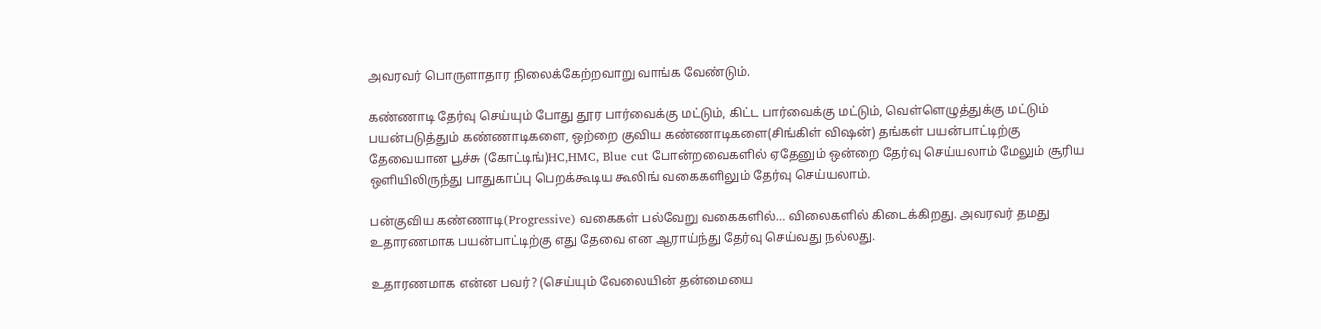அவரவர் பொருளாதார நிலைக்கேற்றவாறு வாங்க வேண்டும்.

கண்ணாடி தேர்வு செய்யும் போது தூர பார்வைக்கு மட்டும், கிட்ட பார்வைக்கு மட்டும், வெள்ளெழுத்துக்கு மட்டும் பயன்படுத்தும் கண்ணாடிகளை, ஒற்றை குவிய கண்ணாடிகளை(சிங்கிள் விஷன்) தங்கள் பயன்பாட்டிற்கு தேவையான பூச்சு (கோட்டிங்)HC,HMC, Blue cut போன்றவைகளில் ஏதேனும் ஒன்றை தேர்வு செய்யலாம் மேலும் சூரிய ஒளியிலிருந்து பாதுகாப்பு பெறக்கூடிய கூலிங் வகைகளிலும் தேர்வு செய்யலாம்.

பன்குவிய கண்ணாடி(Progressive) வகைகள் பல்வேறு வகைகளில்… விலைகளில் கிடைக்கிறது. அவரவர் தமது உதாரணமாக பயன்பாட்டிற்கு எது தேவை என ஆராய்ந்து தேர்வு செய்வது நல்லது.

உதாரணமாக என்ன பவர்? (செய்யும் வேலையின் தன்மையை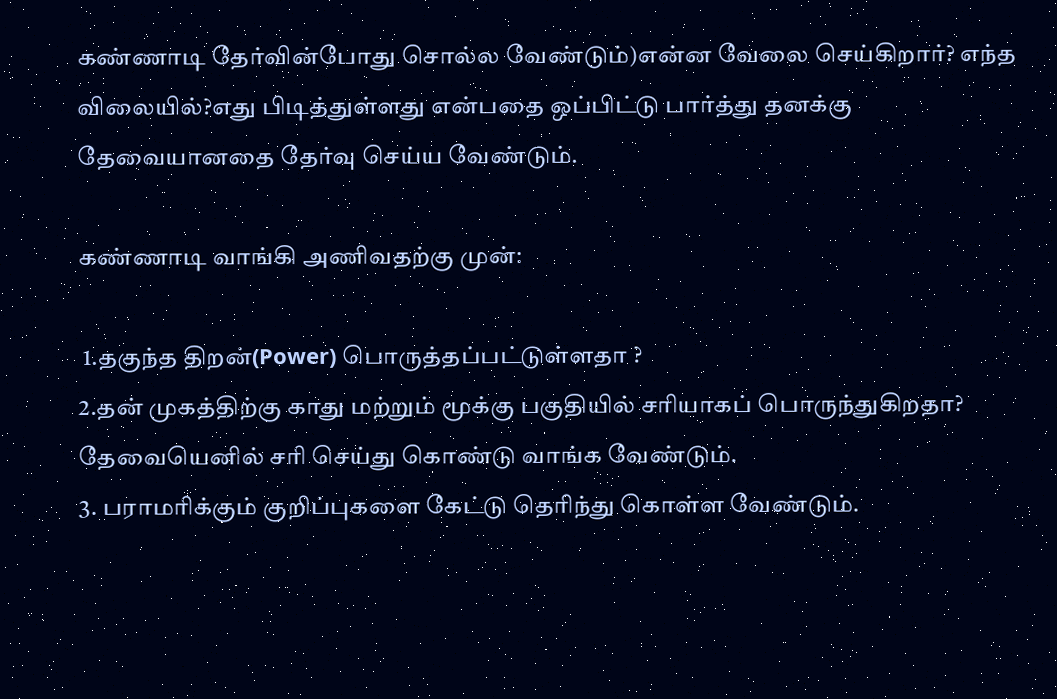கண்ணாடி தேர்வின்போது சொல்ல வேண்டும்)என்ன வேலை செய்கிறார்? எந்த விலையில்?எது பிடித்துள்ளது என்பதை ஒப்பிட்டு பார்த்து தனக்கு தேவையானதை தேர்வு செய்ய வேண்டும்.

கண்ணாடி வாங்கி அணிவதற்கு முன்:

 1.தகுந்த திறன்(Power) பொருத்தப்பட்டுள்ளதா ?
2.தன் முகத்திற்கு காது மற்றும் மூக்கு பகுதியில் சரியாகப் பொருந்துகிறதா? தேவையெனில் சரி செய்து கொண்டு வாங்க வேண்டும்.
3. பராமரிக்கும் குறிப்புகளை கேட்டு தெரிந்து கொள்ள வேண்டும்.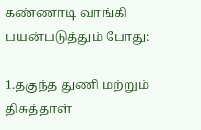கண்ணாடி வாங்கி பயன்படுத்தும் போது:

1.தகுந்த துணி மற்றும் திசுத்தாள்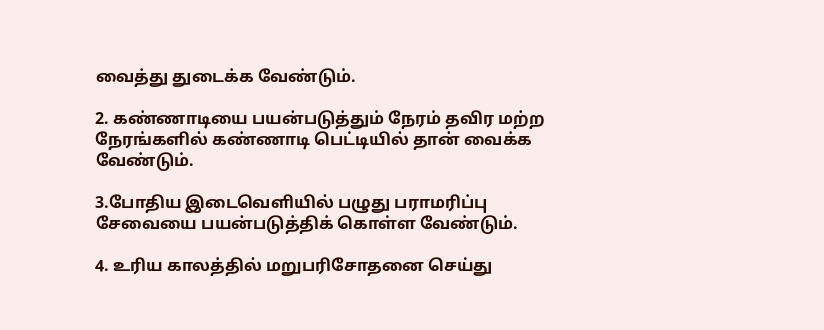வைத்து துடைக்க வேண்டும்.

2. கண்ணாடியை பயன்படுத்தும் நேரம் தவிர மற்ற நேரங்களில் கண்ணாடி பெட்டியில் தான் வைக்க வேண்டும்.

3.போதிய இடைவெளியில் பழுது பராமரிப்பு சேவையை பயன்படுத்திக் கொள்ள வேண்டும்.

4. உரிய காலத்தில் மறுபரிசோதனை செய்து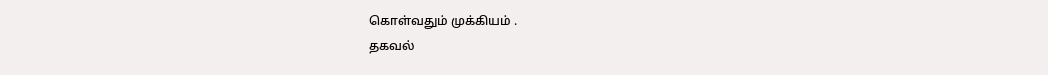கொள்வதும் முக்கியம் .
தகவல்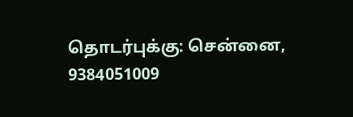தொடர்புக்கு: சென்னை, 9384051009